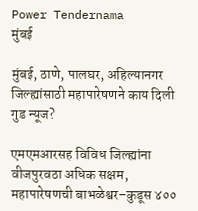Power Tendernama
मुंबई

मुंबई, ठाणे, पालघर, अहिल्यानगर जिल्ह्यांसाठी महापारेषणने काय दिली गुड न्यूज?

एमएमआरसह विविध जिल्ह्यांना वीजपुरवठा अधिक सक्षम, महापारेषणची बाभळेश्वर–कुडूस ४००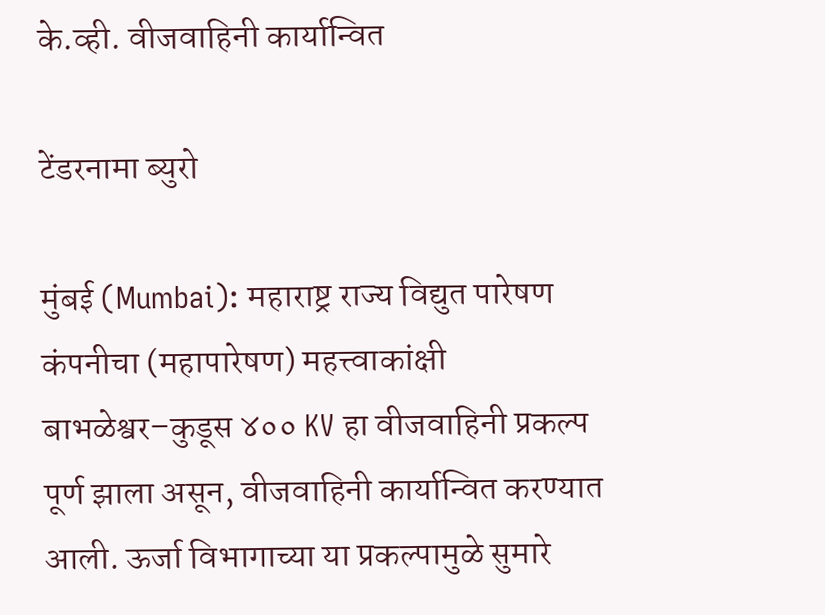के.व्ही. वीजवाहिनी कार्यान्वित

टेंडरनामा ब्युरो

मुंबई (Mumbai): महाराष्ट्र राज्य विद्युत पारेषण कंपनीचा (महापारेषण) महत्त्वाकांक्षी बाभळेश्वर–कुडूस ४०० KV हा वीजवाहिनी प्रकल्प पूर्ण झाला असून, वीजवाहिनी कार्यान्वित करण्यात आली. ऊर्जा विभागाच्या या प्रकल्पामुळे सुमारे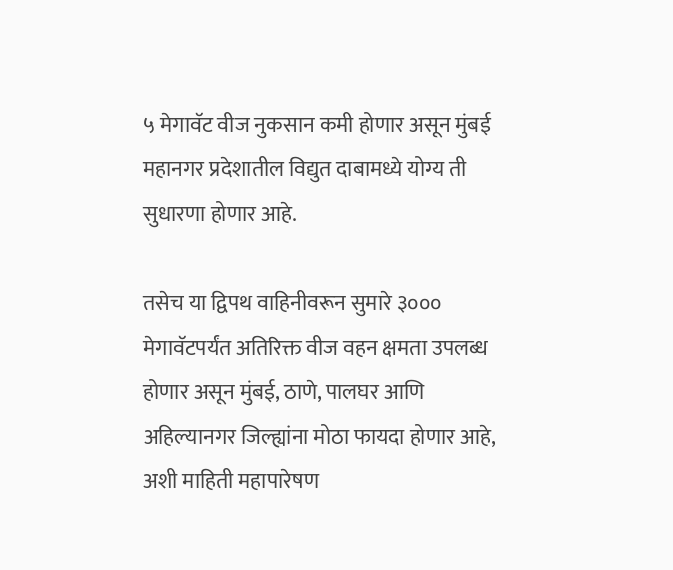५ मेगावॅट वीज नुकसान कमी होणार असून मुंबई महानगर प्रदेशातील विद्युत दाबामध्ये योग्य ती सुधारणा होणार आहे.

तसेच या द्विपथ वाहिनीवरून सुमारे ३००० मेगावॅटपर्यंत अतिरिक्त वीज वहन क्षमता उपलब्ध होणार असून मुंबई, ठाणे, पालघर आणि अहिल्यानगर जिल्ह्यांना मोठा फायदा होणार आहे, अशी माहिती महापारेषण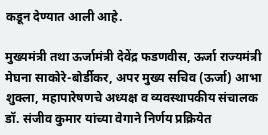कडून देण्यात आली आहे.

मुख्यमंत्री तथा ऊर्जामंत्री देवेंद्र फडणवीस, ऊर्जा राज्यमंत्री मेघना साकोरे-बोर्डीकर, अपर मुख्य सचिव (ऊर्जा) आभा शुक्ला, महापारेषणचे अध्यक्ष व व्यवस्थापकीय संचालक डॉ. संजीव कुमार यांच्या वेगाने निर्णय प्रक्रियेत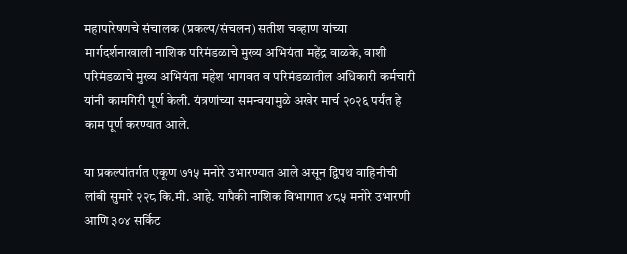महापारेषणचे संचालक (प्रकल्प/संचलन) सतीश चव्हाण यांच्या मार्गदर्शनाखाली नाशिक परिमंडळाचे मुख्य अभियंता महेंद्र वाळके, वाशी परिमंडळाचे मुख्य अभियंता महेश भागवत व परिमंडळातील अधिकारी कर्मचारी यांनी कामगिरी पूर्ण केली. यंत्रणांच्या समन्वयामुळे अखेर मार्च २०२६ पर्यंत हे काम पूर्ण करण्यात आले.

या प्रकल्पांतर्गत एकूण ७१५ मनोरे उभारण्यात आले असून द्विपथ वाहिनीची लांबी सुमारे २२८ कि.मी. आहे. यापैकी नाशिक विभागात ४८५ मनोरे उभारणी आणि ३०४ सर्किट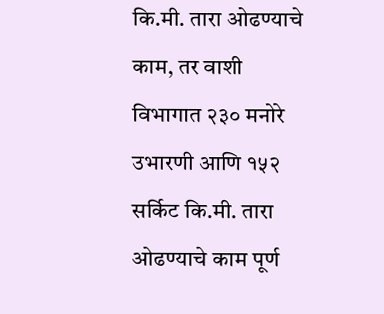कि.मी. तारा ओढण्याचे काम, तर वाशी विभागात २३० मनोरे उभारणी आणि १५२ सर्किट कि.मी. तारा ओढण्याचे काम पूर्ण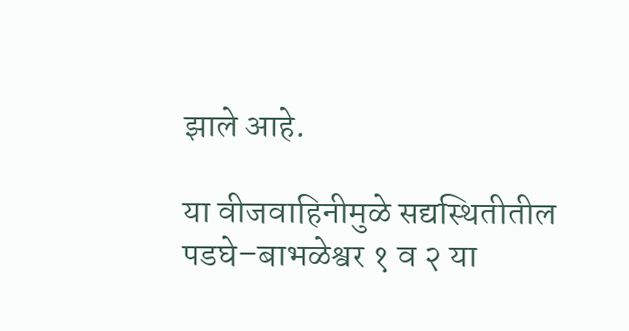झाले आहे.

या वीजवाहिनीमुळे सद्यस्थितीतील पडघे–बाभळेश्वर १ व २ या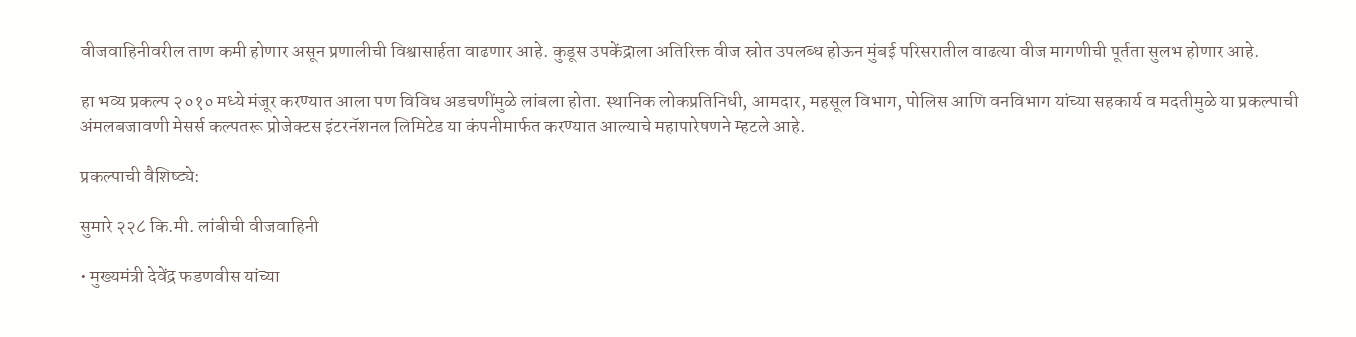वीजवाहिनीवरील ताण कमी होणार असून प्रणालीची विश्वासार्हता वाढणार आहे. कुडूस उपकेंद्राला अतिरिक्त वीज स्रोत उपलब्ध होऊन मुंबई परिसरातील वाढत्या वीज मागणीची पूर्तता सुलभ होणार आहे.

हा भव्य प्रकल्प २०१० मध्ये मंजूर करण्यात आला पण विविध अडचणींमुळे लांबला होता. स्थानिक लोकप्रतिनिधी, आमदार, महसूल विभाग, पोलिस आणि वनविभाग यांच्या सहकार्य व मदतीमुळे या प्रकल्पाची अंमलबजावणी मेसर्स कल्पतरू प्रोजेक्टस इंटरनॅशनल लिमिटेड या कंपनीमार्फत करण्यात आल्याचे महापारेषणने म्हटले आहे.

प्रकल्पाची वैशिष्ट्ये:

सुमारे २२८ कि.मी. लांबीची वीजवाहिनी

• मुख्यमंत्री देवेंद्र फडणवीस यांच्या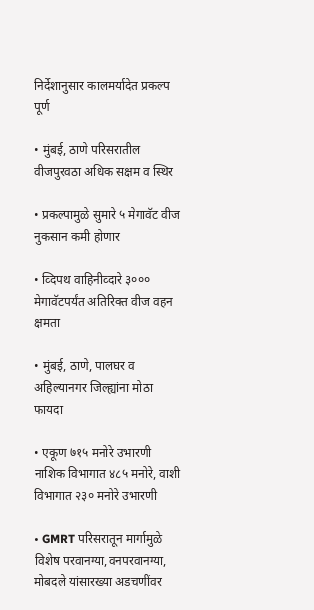निर्देशानुसार कालमर्यादेत प्रकल्प पूर्ण

• मुंबई, ठाणे परिसरातील वीजपुरवठा अधिक सक्षम व स्थिर

• प्रकल्पामुळे सुमारे ५ मेगावॅट वीज नुकसान कमी होणार

• व्दिपथ वाहिनीव्दारे ३००० मेगावॅटपर्यंत अतिरिक्त वीज वहन क्षमता

• मुंबई, ठाणे, पालघर व अहिल्यानगर जिल्ह्यांना मोठा फायदा

• एकूण ७१५ मनोरे उभारणी नाशिक विभागात ४८५ मनोरे, वाशी विभागात २३० मनोरे उभारणी

• GMRT परिसरातून मार्गामुळे विशेष परवानग्या,वनपरवानग्या, मोबदले यांसारख्या अडचणींवर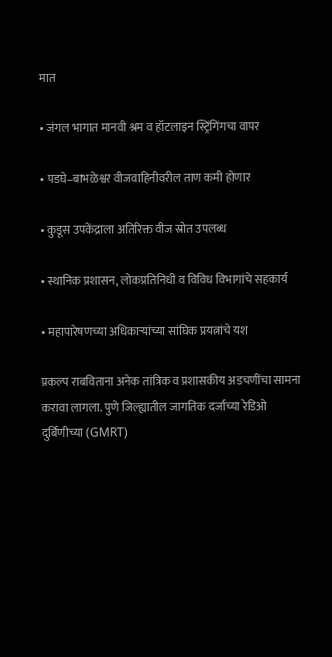मात

• जंगल भागात मानवी श्रम व हॉटलाइन स्ट्रिंगिंगचा वापर

• पडघे–बाभळेश्वर वीजवाहिनीवरील ताण कमी होणार

• कुडूस उपकेंद्राला अतिरिक्त वीज स्रोत उपलब्ध

• स्थानिक प्रशासन, लोकप्रतिनिधी व विविध विभागांचे सहकार्य

• महापारेषणच्या अधिकाऱ्यांच्या सांघिक प्रयत्नांचे यश

प्रकल्प राबविताना अनेक तांत्रिक व प्रशासकीय अडचणींचा सामना करावा लागला. पुणे जिल्ह्यातील जागतिक दर्जाच्या रेडिओ दुर्बिणीच्या (GMRT)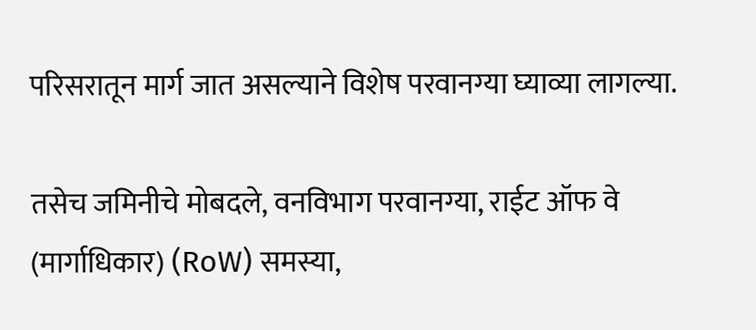परिसरातून मार्ग जात असल्याने विशेष परवानग्या घ्याव्या लागल्या.

तसेच जमिनीचे मोबदले, वनविभाग परवानग्या, राईट ऑफ वे (मार्गाधिकार) (RoW) समस्या,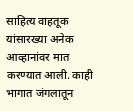साहित्य वाहतूक यांसारख्या अनेक आव्हानांवर मात करण्यात आली. काही भागात जंगलातून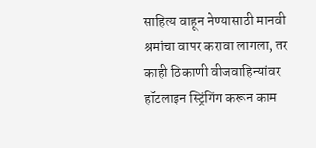साहित्य वाहून नेण्यासाठी मानवी श्रमांचा वापर करावा लागला, तर काही ठिकाणी वीजवाहिन्यांवर हॉटलाइन स्ट्रिंगिंग करून काम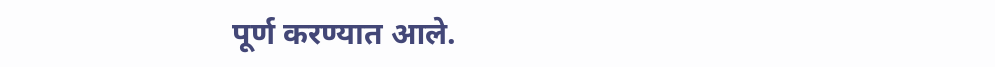पूर्ण करण्यात आले.